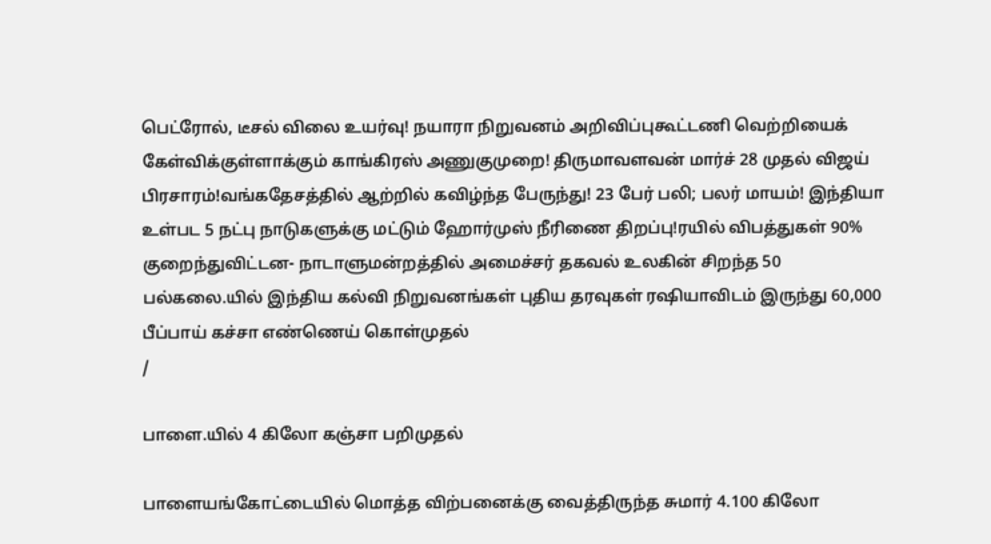பெட்ரோல், டீசல் விலை உயர்வு! நயாரா நிறுவனம் அறிவிப்புகூட்டணி வெற்றியைக் கேள்விக்குள்ளாக்கும் காங்கிரஸ் அணுகுமுறை! திருமாவளவன் மார்ச் 28 முதல் விஜய் பிரசாரம்!வங்கதேசத்தில் ஆற்றில் கவிழ்ந்த பேருந்து! 23 பேர் பலி; பலர் மாயம்! இந்தியா உள்பட 5 நட்பு நாடுகளுக்கு மட்டும் ஹோர்முஸ் நீரிணை திறப்பு!ரயில் விபத்துகள் 90% குறைந்துவிட்டன- நாடாளுமன்றத்தில் அமைச்சர் தகவல் உலகின் சிறந்த 50 பல்கலை.யில் இந்திய கல்வி நிறுவனங்கள் புதிய தரவுகள் ரஷியாவிடம் இருந்து 60,000 பீப்பாய் கச்சா எண்ணெய் கொள்முதல்
/

பாளை.யில் 4 கிலோ கஞ்சா பறிமுதல்

பாளையங்கோட்டையில் மொத்த விற்பனைக்கு வைத்திருந்த சுமார் 4.100 கிலோ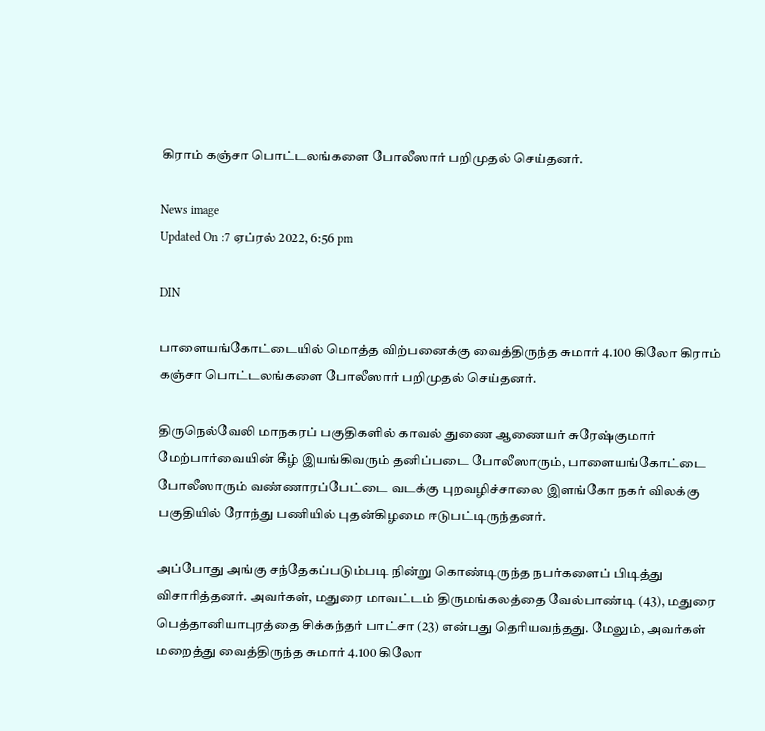கிராம் கஞ்சா பொட்டலங்களை போலீஸார் பறிமுதல் செய்தனர்.

News image
Updated On :7 ஏப்ரல் 2022, 6:56 pm

DIN

பாளையங்கோட்டையில் மொத்த விற்பனைக்கு வைத்திருந்த சுமார் 4.100 கிலோ கிராம் கஞ்சா பொட்டலங்களை போலீஸார் பறிமுதல் செய்தனர்.

திருநெல்வேலி மாநகரப் பகுதிகளில் காவல் துணை ஆணையர் சுரேஷ்குமார் மேற்பார்வையின் கீழ் இயங்கிவரும் தனிப்படை போலீஸாரும், பாளையங்கோட்டை போலீஸாரும் வண்ணாரப்பேட்டை வடக்கு புறவழிச்சாலை இளங்கோ நகர் விலக்கு பகுதியில் ரோந்து பணியில் புதன்கிழமை ஈடுபட்டிருந்தனர்.

அப்போது அங்கு சந்தேகப்படும்படி நின்று கொண்டிருந்த நபர்களைப் பிடித்து விசாரித்தனர். அவர்கள், மதுரை மாவட்டம் திருமங்கலத்தை வேல்பாண்டி (43), மதுரை பெத்தானியாபுரத்தை சிக்கந்தர் பாட்சா (23) என்பது தெரியவந்தது. மேலும், அவர்கள் மறைத்து வைத்திருந்த சுமார் 4.100 கிலோ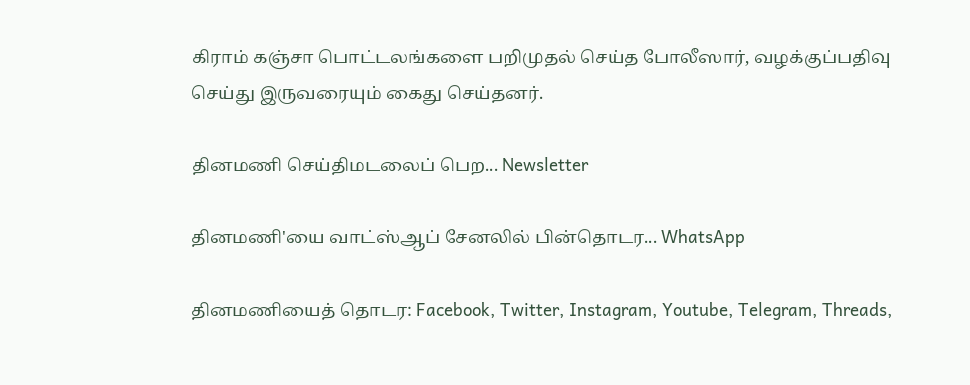கிராம் கஞ்சா பொட்டலங்களை பறிமுதல் செய்த போலீஸார், வழக்குப்பதிவு செய்து இருவரையும் கைது செய்தனர்.

தினமணி செய்திமடலைப் பெற... Newsletter

தினமணி'யை வாட்ஸ்ஆப் சேனலில் பின்தொடர... WhatsApp

தினமணியைத் தொடர: Facebook, Twitter, Instagram, Youtube, Telegram, Threads,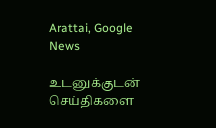Arattai, Google News

உடனுக்குடன் செய்திகளை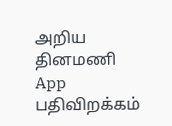அறிய தினமணி App பதிவிறக்கம்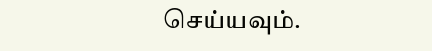செய்யவும்.